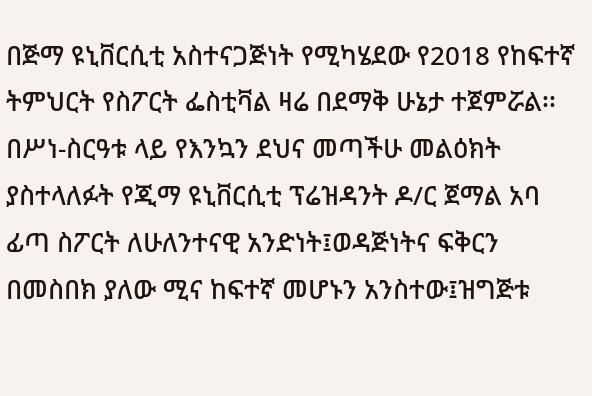በጅማ ዩኒቨርሲቲ አስተናጋጅነት የሚካሄደው የ2018 የከፍተኛ ትምህርት የስፖርት ፌስቲቫል ዛሬ በደማቅ ሁኔታ ተጀምሯል፡፡
በሥነ-ስርዓቱ ላይ የእንኳን ደህና መጣችሁ መልዕክት ያስተላለፉት የጂማ ዩኒቨርሲቲ ፕሬዝዳንት ዶ/ር ጀማል አባ ፊጣ ስፖርት ለሁለንተናዊ አንድነት፤ወዳጅነትና ፍቅርን በመስበክ ያለው ሚና ከፍተኛ መሆኑን አንስተው፤ዝግጅቱ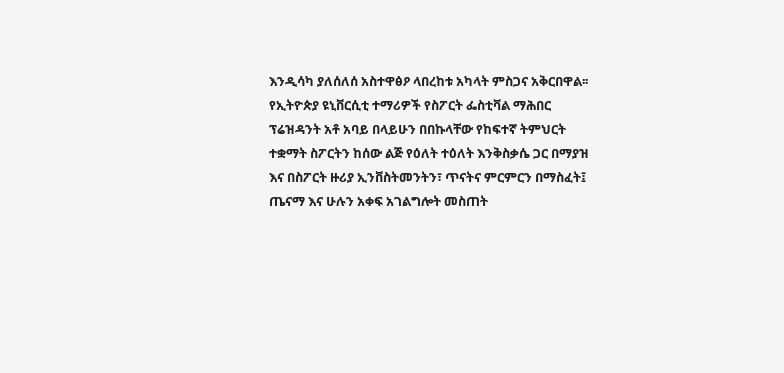እንዲሳካ ያለሰለሰ አስተዋፅዖ ላበረከቱ አካላት ምስጋና አቅርበዋል፡፡
የኢትዮጵያ ዩኒቨርሲቲ ተማሪዎች የስፖርት ፌስቲቫል ማሕበር ፕሬዝዳንት አቶ አባይ በላይሁን በበኩላቸው የከፍተኛ ትምህርት ተቋማት ስፖርትን ከሰው ልጅ የዕለት ተዕለት እንቅስቃሴ ጋር በማያዝ እና በስፖርት ዙሪያ ኢንቨስትመንትን፣ ጥናትና ምርምርን በማስፈት፤ ጤናማ እና ሁሉን አቀፍ አገልግሎት መስጠት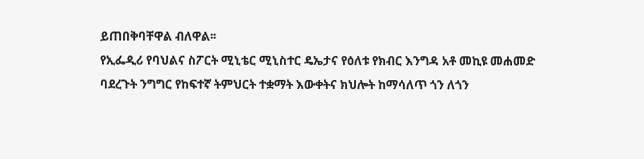ይጠበቅባቸዋል ብለዋል፡፡
የኢፌዲሪ የባህልና ስፖርት ሚኒቴር ሚኒስተር ዴኤታና የዕለቱ የክብር እንግዳ አቶ መኪዩ መሐመድ ባደረጉት ንግግር የከፍተኛ ትምህርት ተቋማት እውቀትና ክህሎት ከማሳለጥ ጎን ለጎን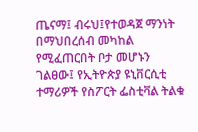ጤናማ፤ ብሩህ፤የተወዳጀ ማንነት በማህበረሰብ መካከል የሚፈጠርበት ቦታ መሆኑን ገልፀው፤ የኢትዮጵያ ዩኒቨርሲቲ ተማሪዎች የስፖርት ፌስቲቫል ትልቁ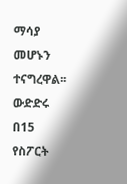ማሳያ መሆኑን ተናግረዋል፡፡
ውድድሩ በ15 የስፖርት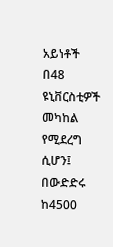አይነቶች በ48 ዩኒቨርስቲዎች መካከል የሚደረግ ሲሆን፤ በውድድሩ ከ4500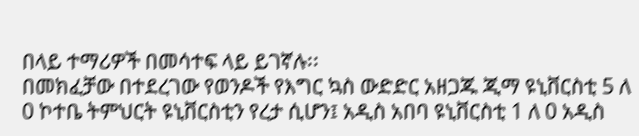በላይ ተማሪዎች በመሳተፍ ላይ ይገኛሉ፡፡
በመክፈቻው በተደረገው የወንዶች የእግር ኳስ ውድድር አዘጋጁ ጂማ ዩኒቨርስቲ 5 ለ 0 ኮተቤ ትምህርት ዩኒቨርስቲን የረታ ሲሆን፤ አዲስ አበባ ዩኒቨርስቲ 1 ለ 0 አዲስ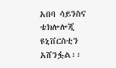አበባ ሳይንስና ቴክሎሎጂ ዩኒቨርስቲን አሸንፏል፡፡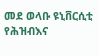መደ ወላቡ ዩኒቨርሲቲ የሕዝብእና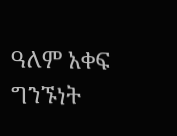ዓለም አቀፍ ግንኙነት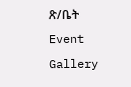ጽ/ቤት
Event Gallery